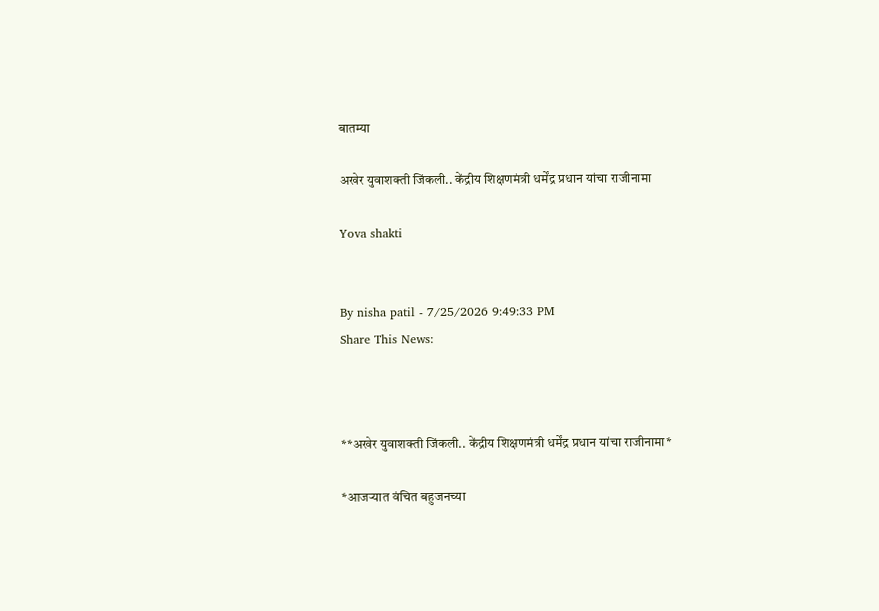बातम्या

अखेर युवाशक्ती जिंकली.. केंद्रीय शिक्षणमंत्री धर्मेंद्र प्रधान यांचा राजीनामा

Yova shakti


By nisha patil - 7/25/2026 9:49:33 PM
Share This News:



**अखेर युवाशक्ती जिंकली.. केंद्रीय शिक्षणमंत्री धर्मेंद्र प्रधान यांचा राजीनामा*

*आजऱ्यात वंचित बहुजनच्या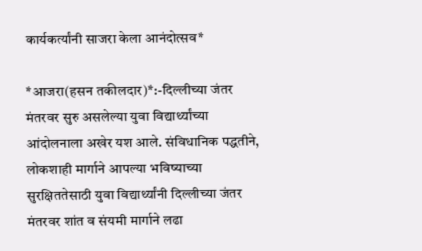कार्यकर्त्यांनी साजरा केला आनंदोत्सव*

*आजरा(हसन तकीलदार)*:-दिल्लीच्या जंतर मंतरवर सुरु असलेल्या युवा विद्यार्थ्यांच्या आंदोलनाला अखेर यश आले. संविधानिक पद्धतीने, लोकशाही मार्गाने आपल्या भविष्याच्या सुरक्षिततेसाठी युवा विद्यार्थ्यांनी दिल्लीच्या जंतर मंतरवर शांत व संयमी मार्गाने लढा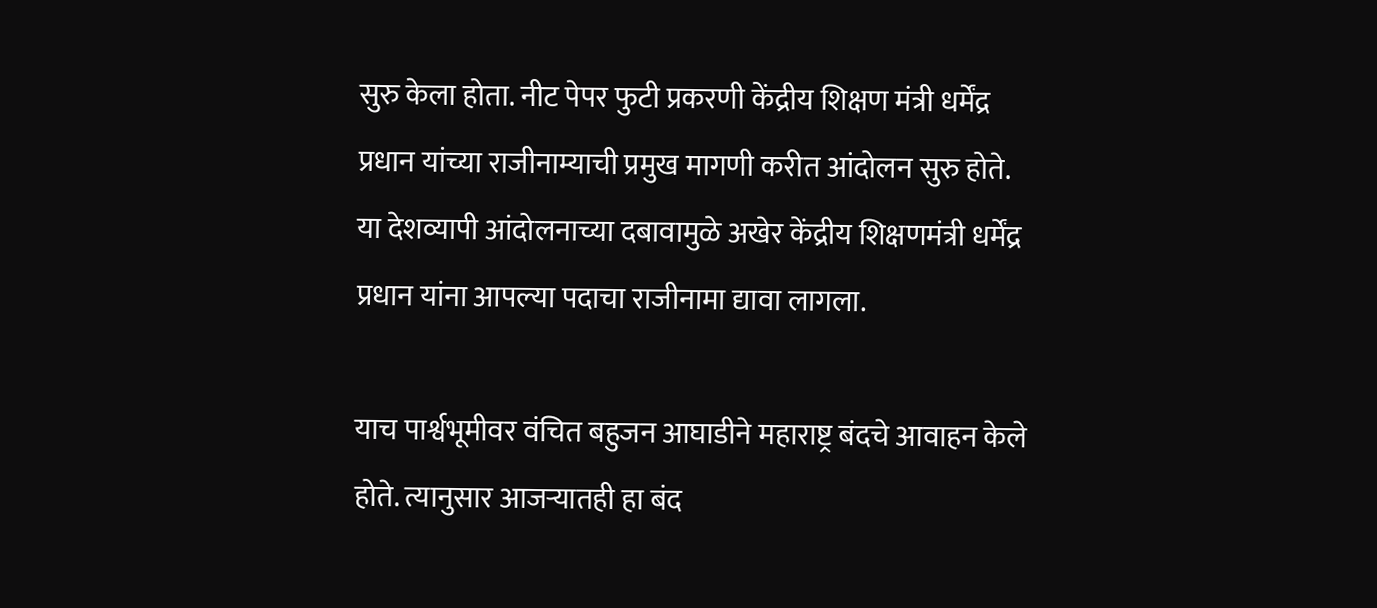सुरु केला होता. नीट पेपर फुटी प्रकरणी केंद्रीय शिक्षण मंत्री धर्मेंद्र प्रधान यांच्या राजीनाम्याची प्रमुख मागणी करीत आंदोलन सुरु होते. या देशव्यापी आंदोलनाच्या दबावामुळे अखेर केंद्रीय शिक्षणमंत्री धर्मेंद्र प्रधान यांना आपल्या पदाचा राजीनामा द्यावा लागला.

याच पार्श्वभूमीवर वंचित बहुजन आघाडीने महाराष्ट्र बंदचे आवाहन केले होते. त्यानुसार आजऱ्यातही हा बंद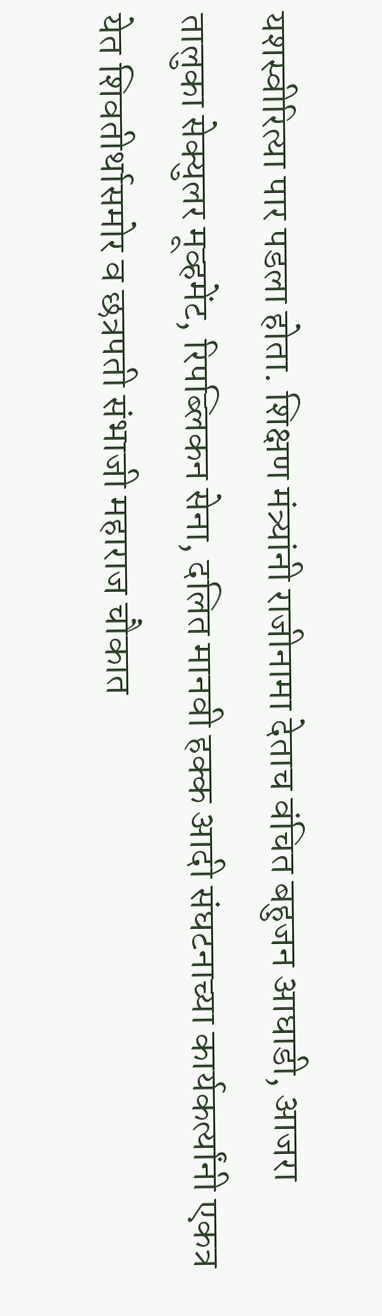यशस्वीरित्या पार पडला होता. शिक्षण मंत्र्यांनी राजीनामा देताच वंचित बहुजन आघाडी, आजरा तालुका सेक्युलर मूव्हमेंट, रिपब्लिकन सेना, दलित मानवी हक्क आदी संघटनाच्या कार्यकर्त्यांनी एकत्र येत शिवतीर्थासमोर व छत्रपती संभाजी महाराज चौकात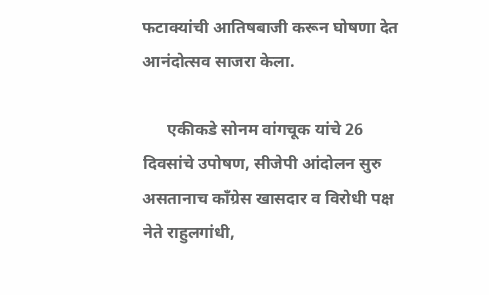फटाक्यांची आतिषबाजी करून घोषणा देत आनंदोत्सव साजरा केला.

      एकीकडे सोनम वांगचूक यांचे 26 दिवसांचे उपोषण, सीजेपी आंदोलन सुरु असतानाच काँग्रेस खासदार व विरोधी पक्ष नेते राहुलगांधी,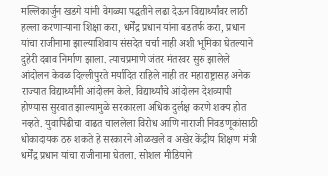मल्लिकार्जुन खडगे यांनी वेगळ्या पद्धतीने लढा देऊन विद्यार्थ्यांवर लाठी हल्ला करणाऱ्याना शिक्षा करा, धर्मेंद्र प्रधान यांना बडतर्फ करा, प्रधान यांचा राजीनामा झाल्याशिवाय संसदेत चर्चा नाही अशी भूमिका घेतल्याने दुहेरी दबाव निर्माण झाला. त्याचप्रमाणे जंतर मंतरवर सुरु झालेले आंदोलन केवळ दिल्लीपुरते मर्यादित राहिले नाही तर महाराष्ट्रासह अनेक राज्यात विद्यार्थ्यांनी आंदोलन केले. विद्यार्थ्यांचे आंदोलन देशव्यापी होण्यास सुरवात झाल्यामुळे सरकारला अधिक दुर्लक्ष करणे शक्य होत नव्हते. युवापिढीचा वाढत चाललेला विरोध आणि नाराजी निवडणूकांसाठी धोकादायक ठरु शकते हे सरकारने ओळखले व अखेर केंद्रीय शिक्षण मंत्री धर्मेंद्र प्रधान यांचा राजीनामा घेतला. सोशल मीडियाने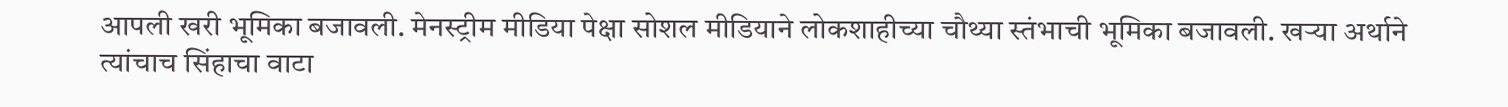आपली खरी भूमिका बजावली. मेनस्ट्रीम मीडिया पेक्षा सोशल मीडियाने लोकशाहीच्या चौथ्या स्तंभाची भूमिका बजावली. खऱ्या अर्थाने त्यांचाच सिंहाचा वाटा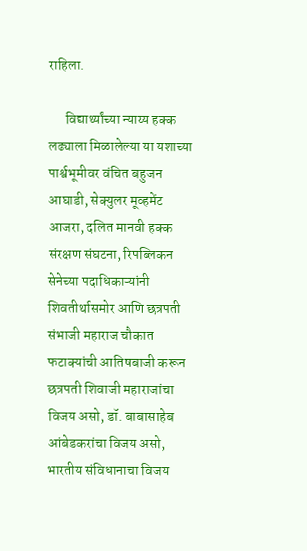राहिला.

      विद्यार्थ्यांच्या न्याय्य हक्क लढ्याला मिळालेल्या या यशाच्या पार्श्वभूमीवर वंचित बहुजन आघाडी, सेक्युलर मूव्हमेंट आजरा, दलित मानवी हक्क संरक्षण संघटना, रिपब्लिकन सेनेच्या पदाधिकाऱ्यांनी शिवतीर्थासमोर आणि छत्रपती संभाजी महाराज चौकात फटाक्यांची आतिषबाजी करून छत्रपती शिवाजी महाराजांचा विजय असो, डॉ. बाबासाहेब आंबेडकरांचा विजय असो, भारतीय संविधानाचा विजय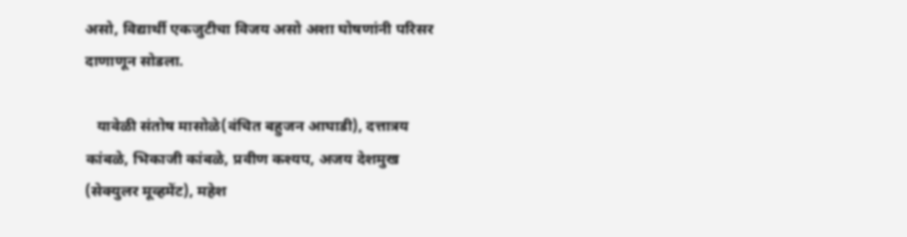असो, विद्यार्थी एकजुटीचा विजय असो अशा घोषणांनी परिसर दाणाणून सोडला.

   यावेळी संतोष मासोळे(वंचित बहुजन आघाडी), दत्तात्रय कांबळे, भिकाजी कांबळे, प्रवीण कश्यप, अजय देशमुख (सेक्युलर मूव्हमेंट), महेश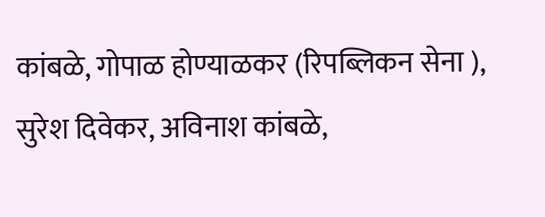कांबळे, गोपाळ होण्याळकर (रिपब्लिकन सेना ), सुरेश दिवेकर, अविनाश कांबळे,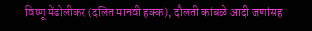विष्णू मेंढोलीकर (दलित मानवी हक्क), दौलती कांबळे आदी जणांसह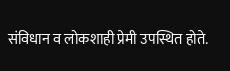संविधान व लोकशाही प्रेमी उपस्थित होते.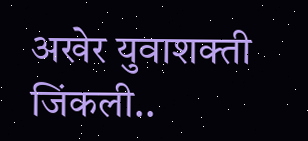अखेर युवाशक्ती जिंकली..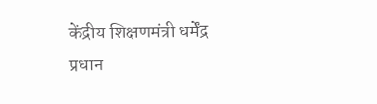केंद्रीय शिक्षणमंत्री धर्मेंद्र प्रधान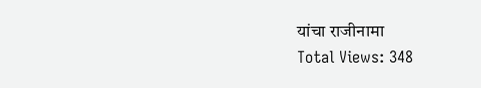यांचा राजीनामा
Total Views: 348